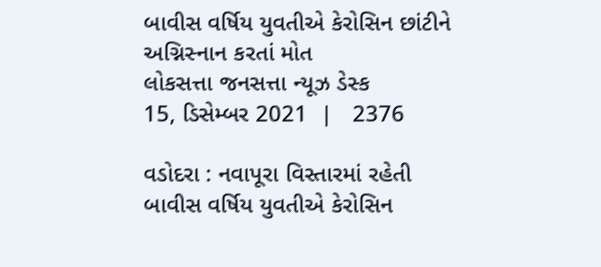બાવીસ વર્ષિય યુવતીએ કેરોસિન છાંટીને અગ્નિસ્નાન કરતાં મોત
લોકસત્તા જનસત્તા ન્યૂઝ ડેસ્ક
15, ડિસેમ્બર 2021  |   2376

વડોદરા : નવાપૂરા વિસ્તારમાં રહેતી બાવીસ વર્ષિય યુવતીએ કેરોસિન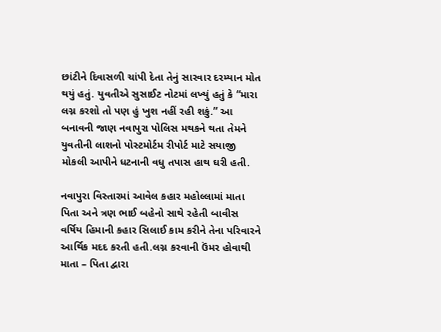છાંટીને દિવાસળી ચાંપી દેતા તેનું સારવાર દરમ્યાન મોત થયું હતું. યુવતીએ સુસાઈટ નોટમાં લખ્યું હતું કે “મારા લગ્ન કરશો તો પણ હું ખુશ નહીં રહી શકું.” આ બનાવની જાણ નવાપુરા પોલિસ મથકને થતા તેમને યુવતીની લાશનો પોસ્ટમોર્ટમ રીપોર્ટ માટે સયાજી મોકલી આપીને ધટનાની વધુ તપાસ હાથ ઘરી હતી.

નવાપુરા વિસ્તારમાં આવેલ કહાર મહોલ્લામાં માતા પિતા અને ત્રણ ભાઈ બહેનો સાથે રહેતી બાવીસ વર્ષિય હિમાની કહાર સિલાઈ કામ કરીને તેના પરિવારને આર્થિક મદદ કરતી હતી.લગ્ન કરવાની ઉંમર હોવાથી માતા – પિતા દ્વારા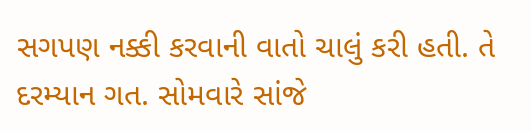સગપણ નક્કી કરવાની વાતો ચાલું કરી હતી. તે દરમ્યાન ગત. સોમવારે સાંજે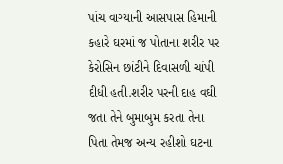પાંચ વાગ્યાની આસપાસ હિમાની કહારે ઘરમાં જ પોતાના શરીર પર કેરોસિન છાંટીને દિવાસળી ચાંપી દીધી હતી.શરીર પરની દાહ વઘી જતા તેને બુમાબુમ કરતા તેના પિતા તેમજ અન્ય રહીશો ઘટના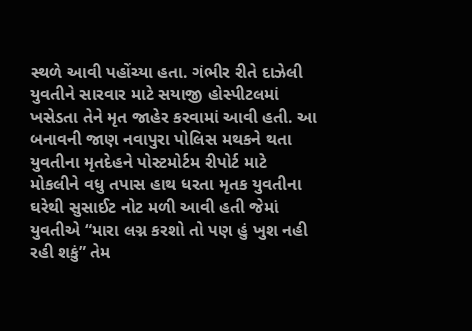સ્થળે આવી પહોંચ્યા હતા. ગંભીર રીતે દાઝેલી યુવતીને સારવાર માટે સયાજી હોસ્પીટલમાં ખસેડતા તેને મૃત જાહેર કરવામાં આવી હતી. આ બનાવની જાણ નવાપુરા પોલિસ મથકને થતા યુવતીના મૃતદેહને પોસ્ટમોર્ટમ રીપોર્ટ માટે મોકલીને વધુ તપાસ હાથ ધરતા મૃતક યુવતીના ઘરેથી સુસાઈટ નોટ મળી આવી હતી જેમાં યુવતીએ “મારા લગ્ન કરશો તો પણ હું ખુશ નહી રહી શકું” તેમ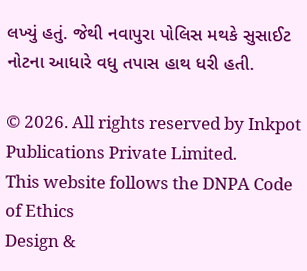લખ્યું હતું. જેથી નવાપુરા પોલિસ મથકે સુસાઈટ નોટના આધારે વધુ તપાસ હાથ ધરી હતી.

© 2026. All rights reserved by Inkpot Publications Private Limited.
This website follows the DNPA Code of Ethics
Design &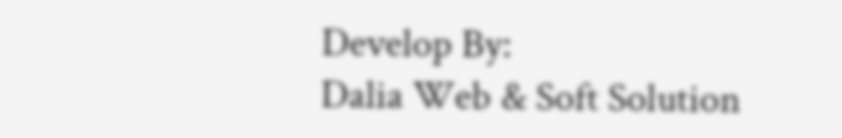Develop By:
Dalia Web & Soft Solution